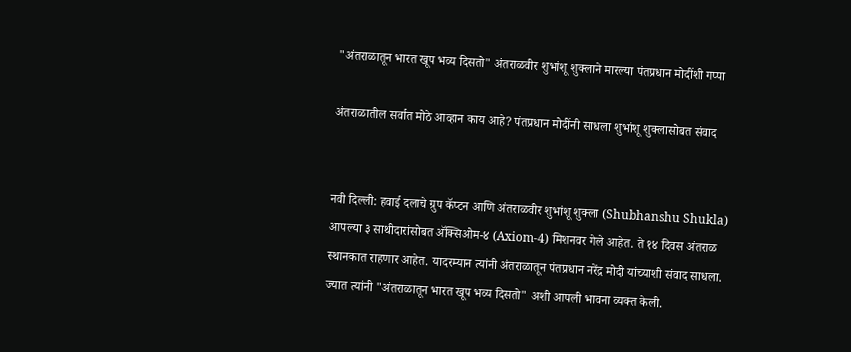"अंतराळातून भारत खूप भव्य दिसतो" अंतराळवीर शुभांशू शुक्लाने मारल्या पंतप्रधान मोदींशी गप्पा

अंतराळातील सर्वात मोठे आव्हान काय आहे? पंतप्रधान मोदींनी साधला शुभांशू शुक्लासोबत संवाद


नवी दिल्ली: हवाई दलाचे ग्रुप कॅप्टन आणि अंतराळवीर शुभांशू शुक्ला (Shubhanshu Shukla) आपल्या ३ साथीदारांसोबत अ‍ॅक्सिओम-४ (Axiom-4) मिशनवर गेले आहेत. ते १४ दिवस अंतराळ स्थानकात राहणार आहेत. यादरम्यान त्यांनी अंतराळातून पंतप्रधान नरेंद्र मोदी यांच्याशी संवाद साधला. ज्यात त्यांनी "अंतराळातून भारत खूप भव्य दिसतो" अशी आपली भावना व्यक्त केली.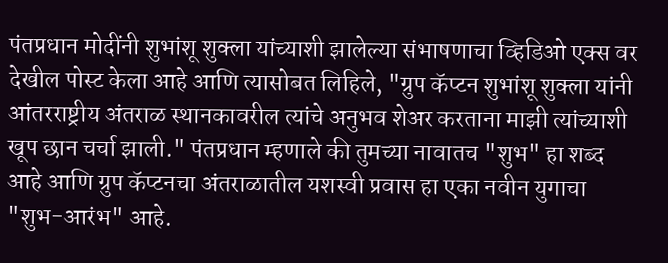पंतप्रधान मोदींनी शुभांशू शुक्ला यांच्याशी झालेल्या संभाषणाचा व्हिडिओ एक्स वर देखील पोस्ट केला आहे आणि त्यासोबत लिहिले, "ग्रुप कॅप्टन शुभांशू शुक्ला यांनी आंतरराष्ट्रीय अंतराळ स्थानकावरील त्यांचे अनुभव शेअर करताना माझी त्यांच्याशी खूप छान चर्चा झाली." पंतप्रधान म्हणाले की तुमच्या नावातच "शुभ" हा शब्द आहे आणि ग्रुप कॅप्टनचा अंतराळातील यशस्वी प्रवास हा एका नवीन युगाचा "शुभ-आरंभ" आहे.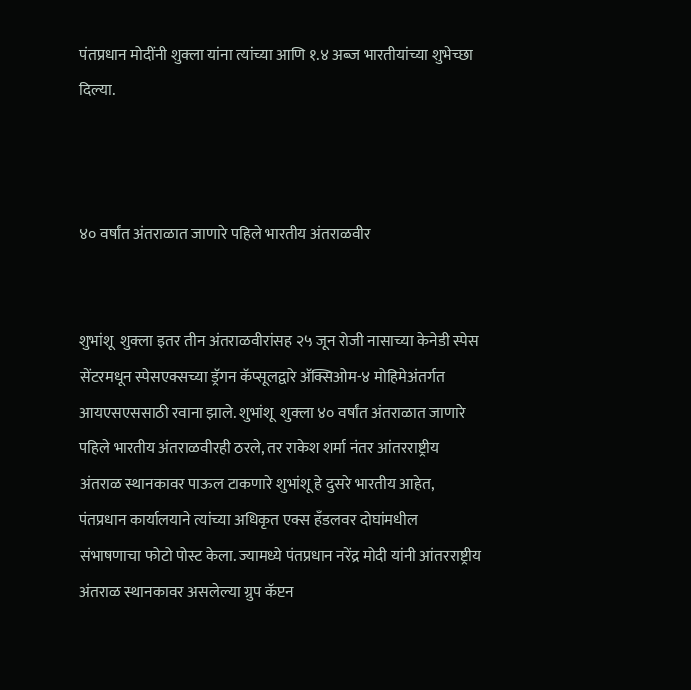पंतप्रधान मोदींनी शुक्ला यांना त्यांच्या आणि १.४ अब्ज भारतीयांच्या शुभेच्छा दिल्या.



४० वर्षांत अंतराळात जाणारे पहिले भारतीय अंतराळवीर


शुभांशू  शुक्ला इतर तीन अंतराळवीरांसह २५ जून रोजी नासाच्या केनेडी स्पेस सेंटरमधून स्पेसएक्सच्या ड्रॅगन कॅप्सूलद्वारे अ‍ॅक्सिओम-४ मोहिमेअंतर्गत आयएसएससाठी रवाना झाले. शुभांशू  शुक्ला ४० वर्षांत अंतराळात जाणारे पहिले भारतीय अंतराळवीरही ठरले, तर राकेश शर्मा नंतर आंतरराष्ट्रीय अंतराळ स्थानकावर पाऊल टाकणारे शुभांशू हे दुसरे भारतीय आहेत,  पंतप्रधान कार्यालयाने त्यांच्या अधिकृत एक्स हँडलवर दोघांमधील संभाषणाचा फोटो पोस्ट केला. ज्यामध्ये पंतप्रधान नरेंद्र मोदी यांनी आंतरराष्ट्रीय अंतराळ स्थानकावर असलेल्या ग्रुप कॅप्टन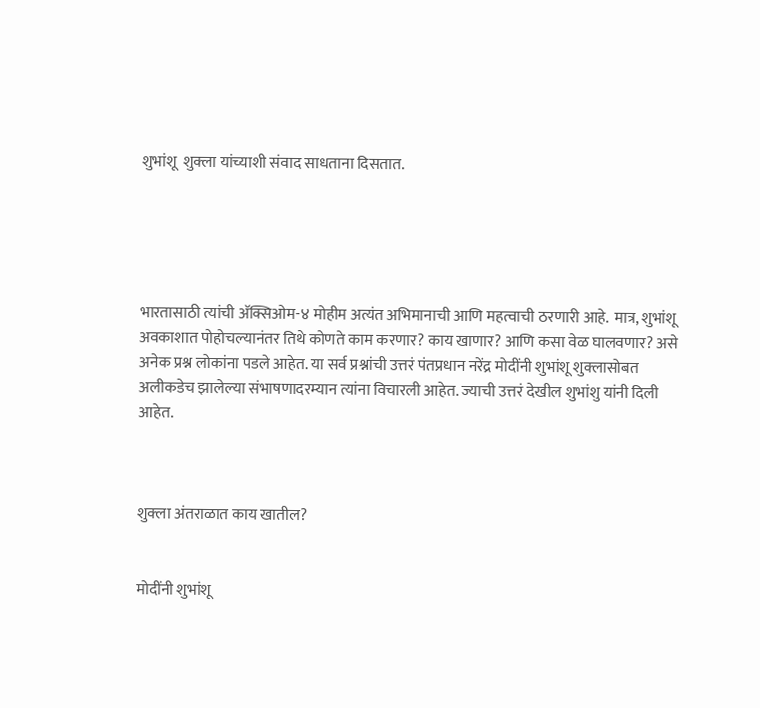शुभांशू  शुक्ला यांच्याशी संवाद साधताना दिसतात.





भारतासाठी त्यांची अ‍ॅक्सिओम-४ मोहीम अत्यंत अभिमानाची आणि महत्वाची ठरणारी आहे.  मात्र, शुभांशू अवकाशात पोहोचल्यानंतर तिथे कोणते काम करणार? काय खाणार? आणि कसा वेळ घालवणार? असे अनेक प्रश्न लोकांना पडले आहेत. या सर्व प्रश्नांची उत्तरं पंतप्रधान नरेंद्र मोदींनी शुभांशू शुक्लासोबत अलीकडेच झालेल्या संभाषणादरम्यान त्यांना विचारली आहेत. ज्याची उत्तरं देखील शुभांशु यांनी दिली आहेत.



शुक्ला अंतराळात काय खातील?


मोदींनी शुभांशू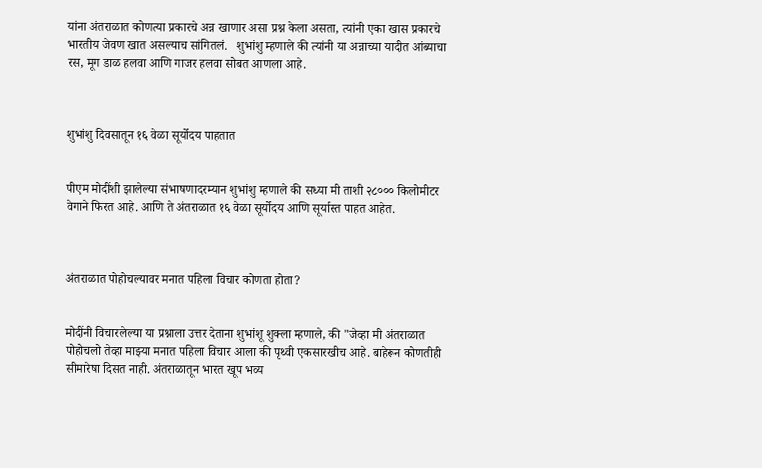यांना अंतराळात कोणत्या प्रकारचे अन्न खाणार असा प्रश्न केला असता, त्यांनी एका खास प्रकारचे भारतीय जेवण खात असल्याच सांगितलं.   शुभांशु म्हणाले की त्यांनी या अन्नाच्या यादीत आंब्याचा रस, मूग डाळ हलवा आणि गाजर हलवा सोबत आणला आहे.



शुभांशु दिवसातून १६ वेळा सूर्योदय पाहतात


पीएम मोदींशी झालेल्या संभाषणादरम्यान शुभांशु म्हणाले की सध्या मी ताशी २८००० किलोमीटर वेगाने फिरत आहे. आणि ते अंतराळात १६ वेळा सूर्योदय आणि सूर्यास्त पाहत आहेत.



अंतराळात पोहोचल्यावर मनात पहिला विचार कोणता होता?


मोदींनी विचारलेल्या या प्रश्नाला उत्तर देताना शुभांशू शुक्ला म्हणाले, की "जेव्हा मी अंतराळात पोहोचलो तेव्हा माझ्या मनात पहिला विचार आला की पृथ्वी एकसारखीच आहे. बाहेरून कोणतीही सीमारेषा दिसत नाही. अंतराळातून भारत खूप भव्य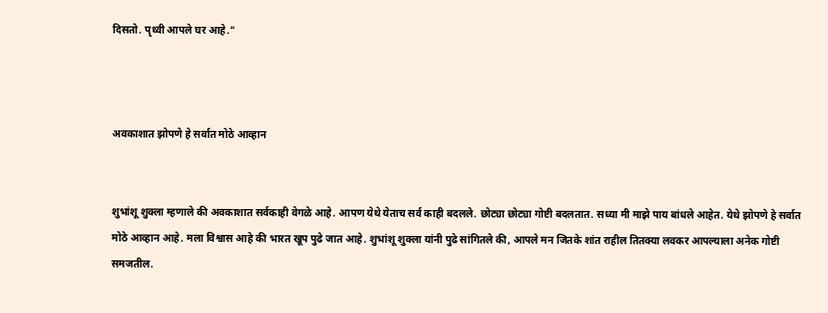दिसतो. पृथ्वी आपले घर आहे."



अवकाशात झोपणे हे सर्वात मोठे आव्हान


शुभांशू शुक्ला म्हणाले की अवकाशात सर्वकाही वेगळे आहे. आपण येथे येताच सर्व काही बदलले. छोट्या छोट्या गोष्टी बदलतात. सध्या मी माझे पाय बांधले आहेत. येथे झोपणे हे सर्वात मोठे आव्हान आहे. मला विश्वास आहे की भारत खूप पुढे जात आहे. शुभांशू शुक्ला यांनी पुढे सांगितले की, आपले मन जितके शांत राहील तितक्या लवकर आपल्याला अनेक गोष्टी समजतील.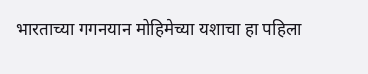भारताच्या गगनयान मोहिमेच्या यशाचा हा पहिला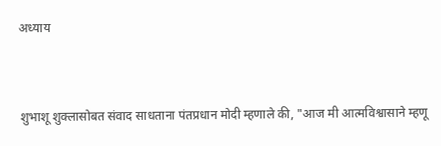अध्याय


शुभाशू शुक्लासोबत संवाद साधताना पंतप्रधान मोदी म्हणाले की, "आज मी आत्मविश्वासाने म्हणू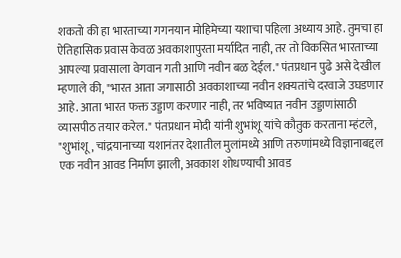शकतो की हा भारताच्या गगनयान मोहिमेच्या यशाचा पहिला अध्याय आहे. तुमचा हा ऐतिहासिक प्रवास केवळ अवकाशापुरता मर्यादित नाही, तर तो विकसित भारताच्या आपल्या प्रवासाला वेगवान गती आणि नवीन बळ देईल." पंतप्रधान पुढे असे देखील म्हणाले की, "भारत आता जगासाठी अवकाशाच्या नवीन शक्यतांचे दरवाजे उघडणार आहे. आता भारत फक्त उड्डाण करणार नाही, तर भविष्यात नवीन उड्डाणांसाठी व्यासपीठ तयार करेल." पंतप्रधान मोदी यांनी शुभांशू यांचे कौतुक करताना म्हंटले, "शुभांशू, चांद्रयानाच्या यशानंतर देशातील मुलांमध्ये आणि तरुणांमध्ये विज्ञानाबद्दल एक नवीन आवड निर्माण झाली, अवकाश शोधण्याची आवड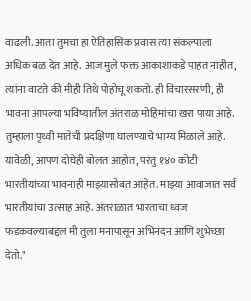वाढली. आता तुमचा हा ऐतिहासिक प्रवास त्या संकल्पाला अधिक बळ देत आहे. आज मुले फक्त आकाशाकडे पाहत नाहीत, त्यांना वाटते की मीही तिथे पोहोचू शकतो. ही विचारसरणी, ही भावना आपल्या भविष्यातील अंतराळ मोहिमांचा खरा पाया आहे. तुम्हाला पृथ्वी मातेची प्रदक्षिणा घालण्याचे भाग्य मिळाले आहे. यावेळी, आपण दोघेही बोलत आहोत, परंतु १४० कोटी भारतीयांच्या भावनाही माझ्यासोबत आहेत. माझ्या आवाजात सर्व भारतीयांचा उत्साह आहे. अंतराळात भारताचा ध्वज फडकवल्याबद्दल मी तुला मनापासून अभिनंदन आणि शुभेच्छा देतो."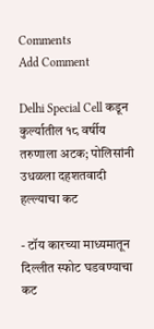Comments
Add Comment

Delhi Special Cell कडून कुर्ल्यातील १८ वर्षीय तरुणाला अटक; पोलिसांनी उधळला दहशतवादी हल्ल्याचा कट

- टॉय कारच्या माध्यमातून दिल्लीत स्फोट घडवण्याचा कट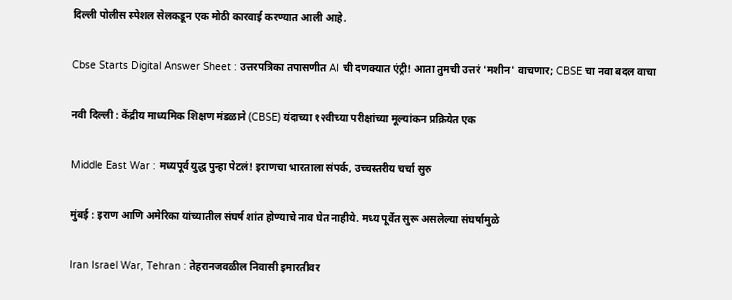दिल्ली पोलीस स्पेशल सेलकडून एक मोठी कारवाई करण्यात आली आहे.

Cbse Starts Digital Answer Sheet : उत्तरपत्रिका तपासणीत AI ची दणक्यात एंट्री! आता तुमची उत्तरं 'मशीन' वाचणार; CBSE चा नवा बदल वाचा

नवी दिल्ली : केंद्रीय माध्यमिक शिक्षण मंडळाने (CBSE) यंदाच्या १२वीच्या परीक्षांच्या मूल्यांकन प्रक्रियेत एक

Middle East War : मध्यपूर्व युद्ध पुन्हा पेटलं! इराणचा भारताला संपर्क, उच्चस्तरीय चर्चा सुरु

मुंबई : इराण आणि अमेरिका यांच्यातील संघर्ष शांत होण्याचे नाव घेत नाहीये. मध्य पूर्वेत सुरू असलेल्या संघर्षामुळे

Iran Israel War, Tehran : तेहरानजवळील निवासी इमारतीवर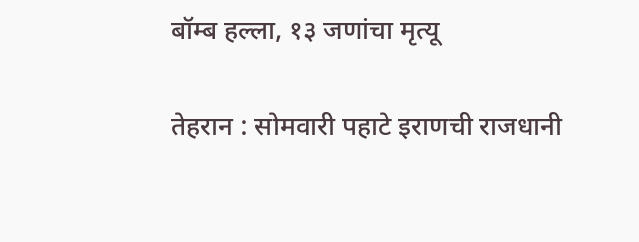बॉम्ब हल्ला, १३ जणांचा मृत्यू

तेहरान : सोमवारी पहाटे इराणची राजधानी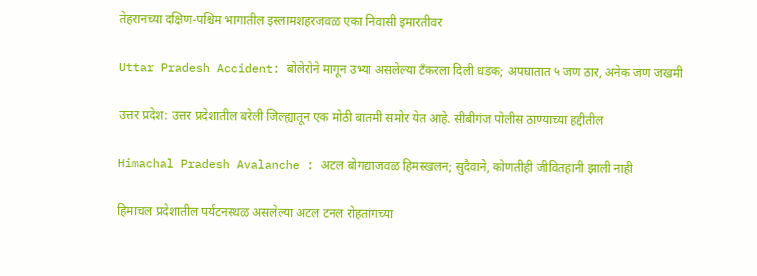तेहरानच्या दक्षिण-पश्चिम भागातील इस्लामशहरजवळ एका निवासी इमारतीवर

Uttar Pradesh Accident: बोलेरोने मागून उभ्या असलेल्या टँकरला दिली धडक; अपघातात ५ जण ठार, अनेक जण जखमी

उत्तर प्रदेश: उत्तर प्रदेशातील बरेली जिल्ह्यातून एक मोठी बातमी समोर येत आहे. सीबीगंज पोलीस ठाण्याच्या हद्दीतील

Himachal Pradesh Avalanche : अटल बोगद्याजवळ हिमस्खलन; सुदैवाने, कोणतीही जीवितहानी झाली नाही

हिमाचल प्रदेशातील पर्यटनस्थळ असलेल्या अटल टनल रोहतांगच्या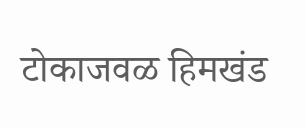टोकाजवळ हिमखंड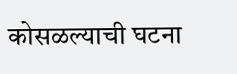कोसळल्याची घटना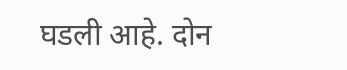घडली आहे. दोन